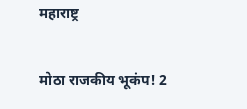महाराष्ट्र

मोठा राजकीय भूकंप! 2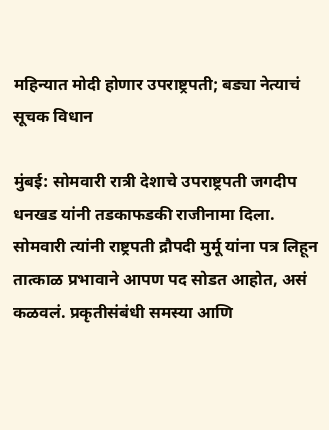महिन्यात मोदी होणार उपराष्ट्रपती; बड्या नेत्याचं सूचक विधान

मुंबई: सोमवारी रात्री देशाचे उपराष्ट्रपती जगदीप धनखड यांनी तडकाफडकी राजीनामा दिला. सोमवारी त्यांनी राष्ट्रपती द्रौपदी मुर्मू यांना पत्र लिहून तात्काळ प्रभावाने आपण पद सोडत आहोत, असं कळवलं. प्रकृतीसंबंधी समस्या आणि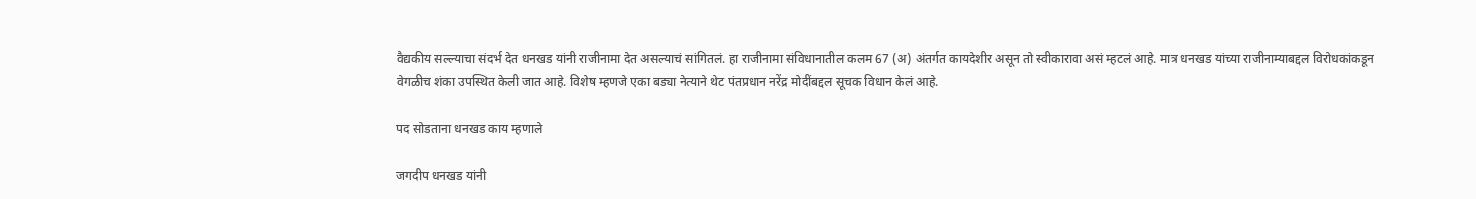वैद्यकीय सल्ल्याचा संदर्भ देत धनखड यांनी राजीनामा देत असल्याचं सांगितलं. हा राजीनामा संविधानातील कलम 67 (अ) अंतर्गत कायदेशीर असून तो स्वीकारावा असं म्हटलं आहे. मात्र धनखड यांच्या राजीनाम्याबद्दल विरोधकांकडून वेगळीच शंका उपस्थित केली जात आहे. विशेष म्हणजे एका बड्या नेत्याने थेट पंतप्रधान नरेंद्र मोदींबद्दल सूचक विधान केलं आहे.

पद सोडताना धनखड काय म्हणाले

जगदीप धनखड यांनी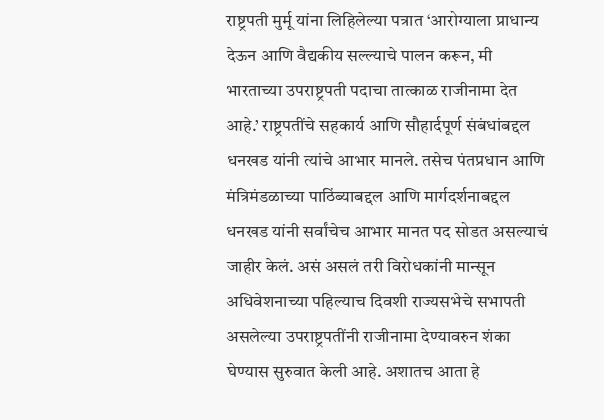राष्ट्रपती मुर्मू यांना लिहिलेल्या पत्रात ‘आरोग्याला प्राधान्य देऊन आणि वैद्यकीय सल्ल्याचे पालन करून, मी भारताच्या उपराष्ट्रपती पदाचा तात्काळ राजीनामा देत आहे.’ राष्ट्रपतींचे सहकार्य आणि सौहार्दपूर्ण संबंधांबद्दल धनखड यांनी त्यांचे आभार मानले. तसेच पंतप्रधान आणि मंत्रिमंडळाच्या पाठिंब्याबद्दल आणि मार्गदर्शनाबद्दल धनखड यांनी सर्वांचेच आभार मानत पद सोडत असल्याचं जाहीर केलं. असं असलं तरी विरोधकांनी मान्सून अधिवेशनाच्या पहिल्याच दिवशी राज्यसभेचे सभापती असलेल्या उपराष्ट्रपतींनी राजीनामा देण्यावरुन शंका घेण्यास सुरुवात केली आहे. अशातच आता हे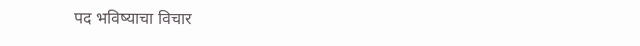पद भविष्याचा विचार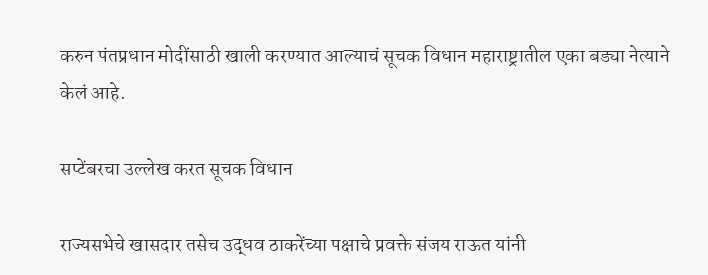करुन पंतप्रधान मोदींसाठी खाली करण्यात आल्याचं सूचक विधान महाराष्ट्रातील एका बड्या नेत्याने केलं आहे.

सप्टेंबरचा उल्लेख करत सूचक विधान

राज्यसभेचे खासदार तसेच उद्धव ठाकरेंच्या पक्षाचे प्रवक्ते संजय राऊत यांनी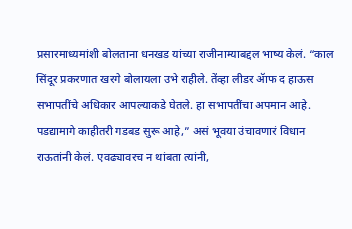प्रसारमाध्यमांशी बोलताना धनखड यांच्या राजीनाम्याबद्दल भाष्य केलं. “काल सिंदूर प्रकरणात खरगे बोलायला उभे राहीले. तेंव्हा लीडर ॲाफ द हाऊस सभापतींचे अधिकार आपल्याकडे घेतले. हा सभापतींचा अपमान आहे. पडद्यामागे काहीतरी गडबड सुरू आहे,” असं भूवया उंचावणारं विधान राऊतांनी केलं. एवढ्यावरच न थांबता त्यांनी,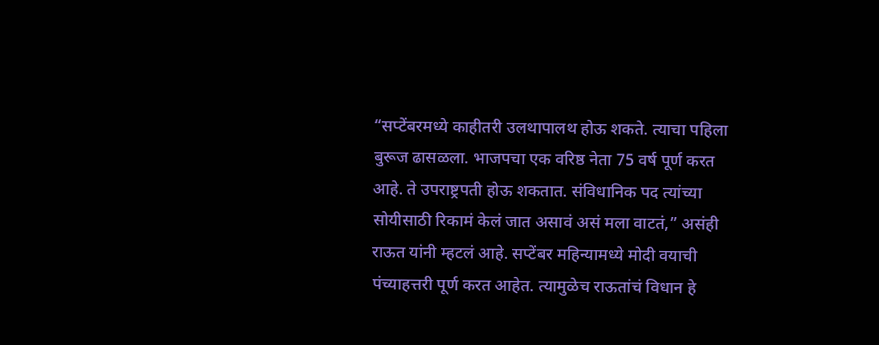“सप्टेंबरमध्ये काहीतरी उलथापालथ होऊ शकते. त्याचा पहिला बुरूज ढासळला. भाजपचा एक वरिष्ठ नेता 75 वर्ष पूर्ण करत आहे. ते उपराष्ट्रपती होऊ शकतात. संविधानिक पद त्यांच्या सोयीसाठी रिकामं केलं जात असावं असं मला वाटतं,” असंही राऊत यांनी म्हटलं आहे. सप्टेंबर महिन्यामध्ये मोदी वयाची पंच्याहत्तरी पूर्ण करत आहेत. त्यामुळेच राऊतांचं विधान हे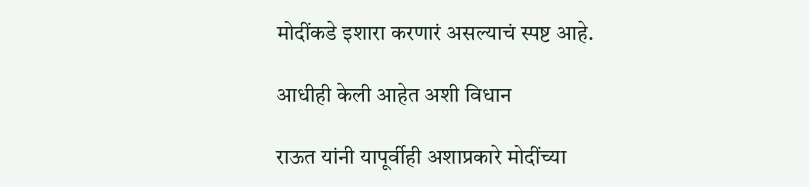मोदींकडे इशारा करणारं असल्याचं स्पष्ट आहे.

आधीही केली आहेत अशी विधान

राऊत यांनी यापूर्वीही अशाप्रकारे मोदींच्या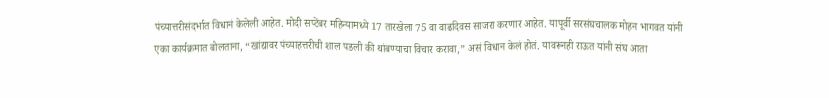पंच्यात्तरीसंदर्भात विधानं केलेली आहेत. मोदी सप्टेंबर महिन्यामध्ये 17 तारखेला 75 वा वाढदिवस साजरा करणार आहेत. यापूर्वी सरसंघचालक मोहन भागवत यांनी एका कार्यक्रमात बोलताना, “खांद्यावर पंच्याहत्तरीची शाल पडली की थांबण्याचा विचार करावा,” असं विधान केलं होतं. यावरूनही राऊत यांनी संघ आता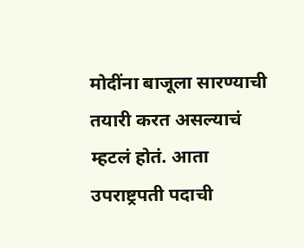मोदींना बाजूला सारण्याची तयारी करत असल्याचं म्हटलं होतं. आता उपराष्ट्रपती पदाची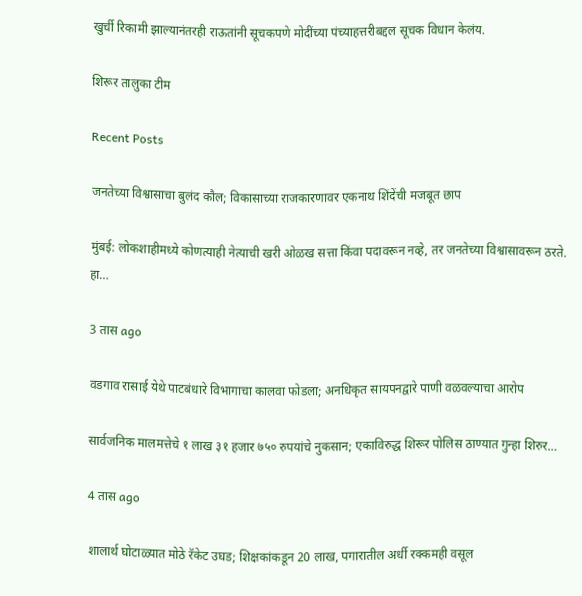खुर्ची रिकामी झाल्यानंतरही राऊतांनी सूचकपणे मोदींच्या पंच्याहत्तरीबद्दल सूचक विधान केलंय.

शिरूर तालुका टीम

Recent Posts

जनतेच्या विश्वासाचा बुलंद कौल; विकासाच्या राजकारणावर एकनाथ शिंदेंची मजबूत छाप

मुंबई: लोकशाहीमध्ये कोणत्याही नेत्याची खरी ओळख सत्ता किंवा पदावरून नव्हे, तर जनतेच्या विश्वासावरून ठरते. हा…

3 तास ago

वडगाव रासाई येथे पाटबंधारे विभागाचा कालवा फोडला; अनधिकृत सायपनद्वारे पाणी वळवल्याचा आरोप

सार्वजनिक मालमत्तेचे १ लाख ३१ हजार ७५० रुपयांचे नुकसान; एकाविरुद्ध शिरूर पोलिस ठाण्यात गुन्हा शिरुर…

4 तास ago

शालार्थ घोटाळ्यात मोठे रॅकेट उघड; शिक्षकांकडून 20 लाख, पगारातील अर्धी रक्कमही वसूल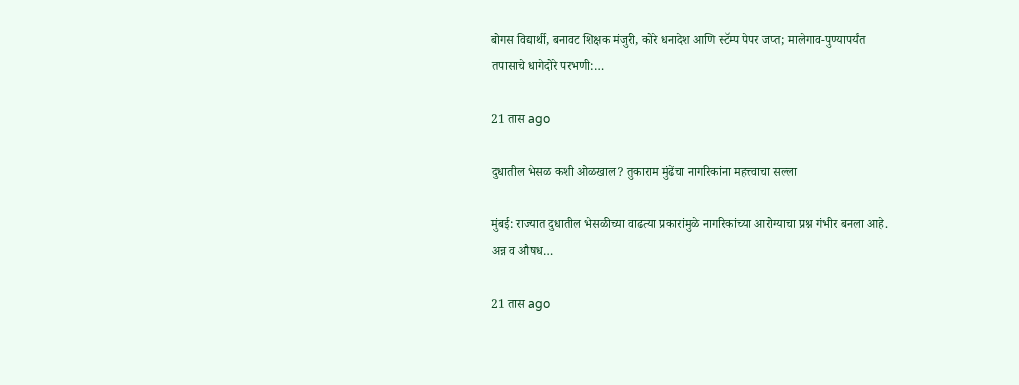बोगस विद्यार्थी, बनावट शिक्षक मंजुरी, कोरे धनादेश आणि स्टॅम्प पेपर जप्त; मालेगाव-पुण्यापर्यंत तपासाचे धागेदोरे परभणी:…

21 तास ago

दुधातील भेसळ कशी ओळखाल? तुकाराम मुंढेंचा नागरिकांना महत्त्वाचा सल्ला

मुंबई: राज्यात दुधातील भेसळीच्या वाढत्या प्रकारांमुळे नागरिकांच्या आरोग्याचा प्रश्न गंभीर बनला आहे. अन्न व औषध…

21 तास ago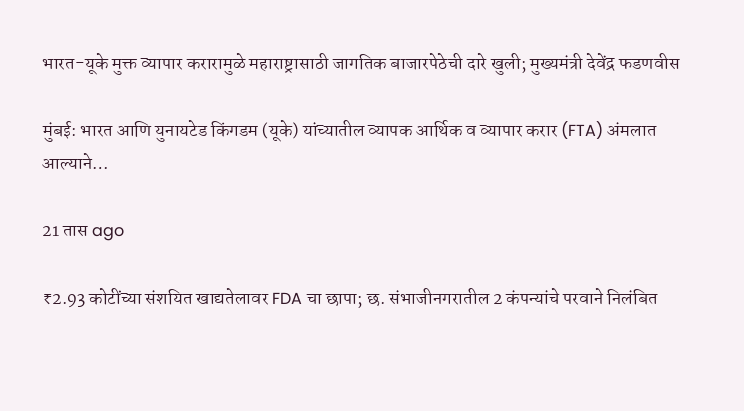भारत-यूके मुक्त व्यापार करारामुळे महाराष्ट्रासाठी जागतिक बाजारपेठेची दारे खुली; मुख्यमंत्री देवेंद्र फडणवीस

मुंबई: भारत आणि युनायटेड किंगडम (यूके) यांच्यातील व्यापक आर्थिक व व्यापार करार (FTA) अंमलात आल्याने…

21 तास ago

₹2.93 कोटींच्या संशयित खाद्यतेलावर FDA चा छापा; छ. संभाजीनगरातील 2 कंपन्यांचे परवाने निलंबित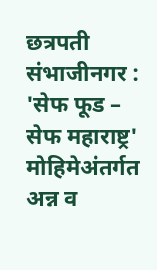छत्रपती संभाजीनगर : 'सेफ फूड – सेफ महाराष्ट्र' मोहिमेअंतर्गत अन्न व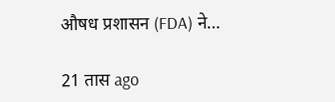औषध प्रशासन (FDA) ने…

21 तास ago